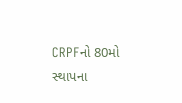CRPFનો 80મો સ્થાપના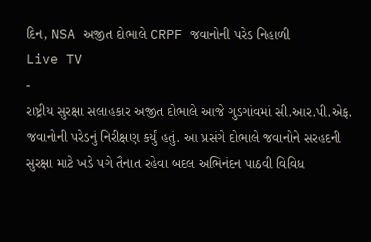દિન, NSA અજીત દોભાલે CRPF જવાનોની પરેડ નિહાળી
Live TV
-
રાષ્ટ્રીય સુરક્ષા સલાહકાર અજીત દોભાલે આજે ગુડગાંવમાં સી.આર.પી.એફ. જવાનોની પરેડનું નિરીક્ષણ કર્યું હતું. આ પ્રસંગે દોભાલે જવાનોને સરહદની સુરક્ષા માટે ખડે પગે તૈનાત રહેવા બદલ અભિનંદન પાઠવી વિવિધ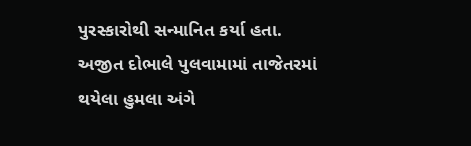પુરસ્કારોથી સન્માનિત કર્યા હતા.
અજીત દોભાલે પુલવામામાં તાજેતરમાં થયેલા હુમલા અંગે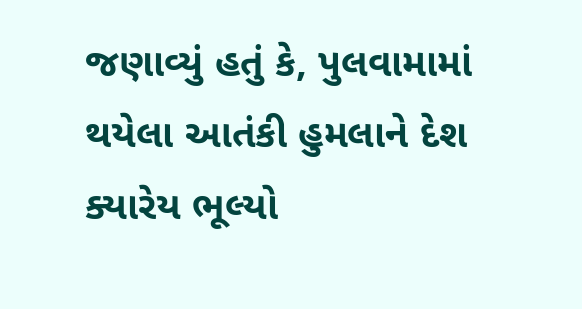જણાવ્યું હતું કે, પુલવામામાં થયેલા આતંકી હુમલાને દેશ ક્યારેય ભૂલ્યો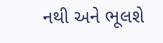નથી અને ભૂલશે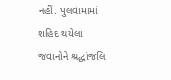નહીં. પુલવામામાં શહિદ થયેલા જવાનોને શ્રદ્ધાંજલિ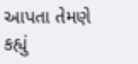આપતા તેમણે કહ્યું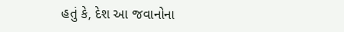હતું કે, દેશ આ જવાનોના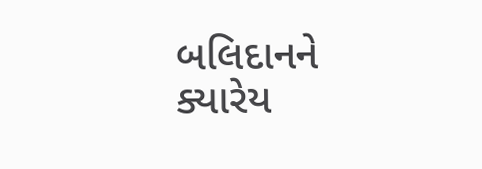બલિદાનને ક્યારેય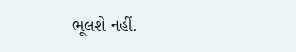ભૂલશે નહીં.